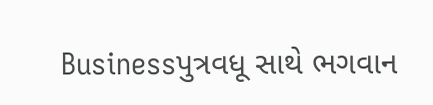Businessપુત્રવધૂ સાથે ભગવાન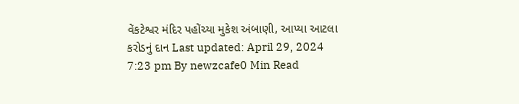વેંકટેશ્વર મંદિર પહોંચ્યા મુકેશ અંબાણી, આપ્યા આટલા કરોડનું દાન Last updated: April 29, 2024 7:23 pm By newzcafe0 Min Read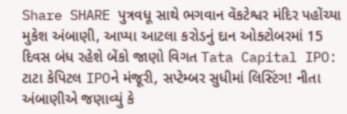Share SHARE પુત્રવધૂ સાથે ભગવાન વેંકટેશ્વર મંદિર પહોંચ્યા મુકેશ અંબાણી, આપ્યા આટલા કરોડનું દાન ઓક્ટોબરમાં 15 દિવસ બંધ રહેશે બેંકો જાણો વિગત Tata Capital IPO: ટાટા કેપિટલ IPOને મંજૂરી, સપ્ટેમ્બર સુધીમાં લિસ્ટિંગ! નીતા અંબાણીએ જણાવ્યું કે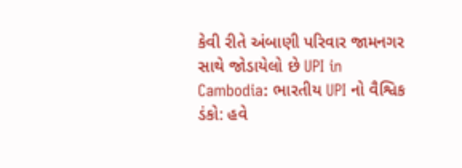કેવી રીતે અંબાણી પરિવાર જામનગર સાથે જોડાયેલો છે UPI in Cambodia: ભારતીય UPI નો વૈશ્વિક ડંકો: હવે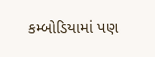કમ્બોડિયામાં પણ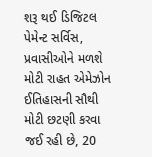શરૂ થઈ ડિજિટલ પેમેન્ટ સર્વિસ, પ્રવાસીઓને મળશે મોટી રાહત એમેઝોન ઈતિહાસની સૌથી મોટી છટણી કરવા જઈ રહી છે, 20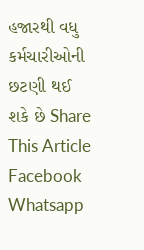હજારથી વધુ કર્મચારીઓની છટણી થઈ શકે છે Share This Article Facebook Whatsapp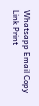Whatsapp Email Copy Link Print